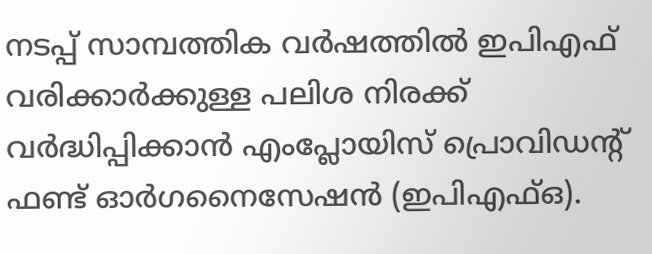നടപ്പ് സാമ്പത്തിക വർഷത്തിൽ ഇപിഎഫ് വരിക്കാർക്കുള്ള പലിശ നിരക്ക് വർദ്ധിപ്പിക്കാൻ എംപ്ലോയിസ് പ്രൊവിഡന്റ് ഫണ്ട് ഓർഗനൈസേഷൻ (ഇപിഎഫ്ഒ).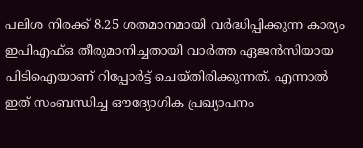പലിശ നിരക്ക് 8.25 ശതമാനമായി വർദ്ധിപ്പിക്കുന്ന കാര്യം ഇപിഎഫ്ഒ തീരുമാനിച്ചതായി വാർത്ത ഏജൻസിയായ പിടിഐയാണ് റിപ്പോർട്ട് ചെയ്തിരിക്കുന്നത്. എന്നാൽ ഇത് സംബന്ധിച്ച ഔദ്യോഗിക പ്രഖ്യാപനം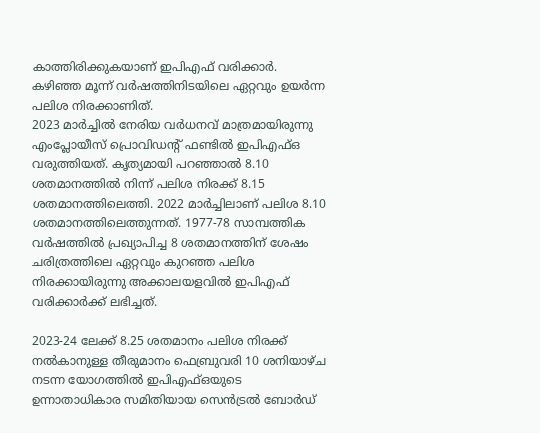കാത്തിരിക്കുകയാണ് ഇപിഎഫ് വരിക്കാർ. കഴിഞ്ഞ മൂന്ന് വർഷത്തിനിടയിലെ ഏറ്റവും ഉയർന്ന പലിശ നിരക്കാണിത്.
2023 മാർച്ചിൽ നേരിയ വർധനവ് മാത്രമായിരുന്നു എംപ്ലോയീസ് പ്രൊവിഡന്റ് ഫണ്ടിൽ ഇപിഎഫ്ഒ വരുത്തിയത്. കൃത്യമായി പറഞ്ഞാൽ 8.10 ശതമാനത്തിൽ നിന്ന് പലിശ നിരക്ക് 8.15 ശതമാനത്തിലെത്തി. 2022 മാർച്ചിലാണ് പലിശ 8.10 ശതമാനത്തിലെത്തുന്നത്. 1977-78 സാമ്പത്തിക വർഷത്തിൽ പ്രഖ്യാപിച്ച 8 ശതമാനത്തിന് ശേഷം ചരിത്രത്തിലെ ഏറ്റവും കുറഞ്ഞ പലിശ നിരക്കായിരുന്നു അക്കാലയളവിൽ ഇപിഎഫ് വരിക്കാർക്ക് ലഭിച്ചത്.

2023-24 ലേക്ക് 8.25 ശതമാനം പലിശ നിരക്ക് നൽകാനുള്ള തീരുമാനം ഫെബ്രുവരി 10 ശനിയാഴ്ച നടന്ന യോഗത്തിൽ ഇപിഎഫ്ഒയുടെ ഉന്നാതാധികാര സമിതിയായ സെൻട്രൽ ബോർഡ്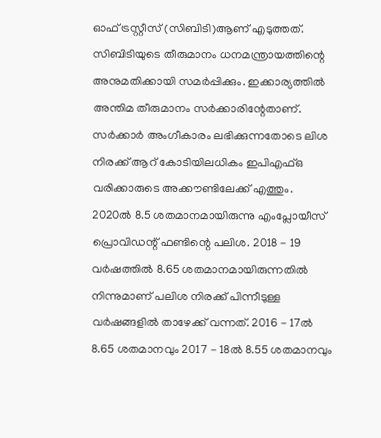ഓഫ് ട്രസ്റ്റീസ് (സിബിടി)ആണ് എടുത്തത്. സിബിടിയുടെ തീരുമാനം ധനമന്ത്രായത്തിന്റെ അനുമതിക്കായി സമർപ്പിക്കും. ഇക്കാര്യത്തിൽ അന്തിമ തീരുമാനം സർക്കാരിന്റേതാണ്. സർക്കാർ അംഗീകാരം ലഭിക്കുന്നതോടെ ലിശ നിരക്ക് ആറ് കോടിയിലധികം ഇപിഎഫ്ഒ വരിക്കാരുടെ അക്കൗണ്ടിലേക്ക് എത്തും.
2020ൽ 8.5 ശതമാനമായിരുന്നു എംപ്ലോയീസ് പ്രൊവിഡന്റ് ഫണ്ടിന്റെ പലിശ. 2018 - 19 വർഷത്തിൽ 8.65 ശതമാനമായിരുന്നതിൽ നിന്നുമാണ് പലിശ നിരക്ക് പിന്നീടുള്ള വർഷങ്ങളിൽ താഴേക്ക് വന്നത്. 2016 - 17ൽ 8.65 ശതമാനവും 2017 - 18ൽ 8.55 ശതമാനവും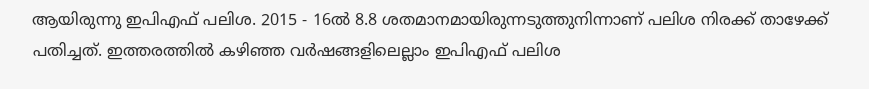ആയിരുന്നു ഇപിഎഫ് പലിശ. 2015 - 16ൽ 8.8 ശതമാനമായിരുന്നടുത്തുനിന്നാണ് പലിശ നിരക്ക് താഴേക്ക് പതിച്ചത്. ഇത്തരത്തിൽ കഴിഞ്ഞ വർഷങ്ങളിലെല്ലാം ഇപിഎഫ് പലിശ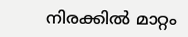നിരക്കിൽ മാറ്റം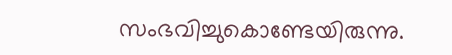സംഭവിച്ചുകൊണ്ടേയിരുന്നു.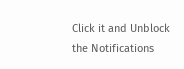Click it and Unblock the Notifications